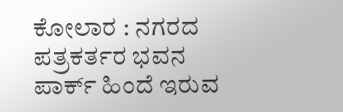ಕೋಲಾರ : ನಗರದ ಪತ್ರಕರ್ತರ ಭವನ ಪಾರ್ಕ್ ಹಿಂದೆ ಇರುವ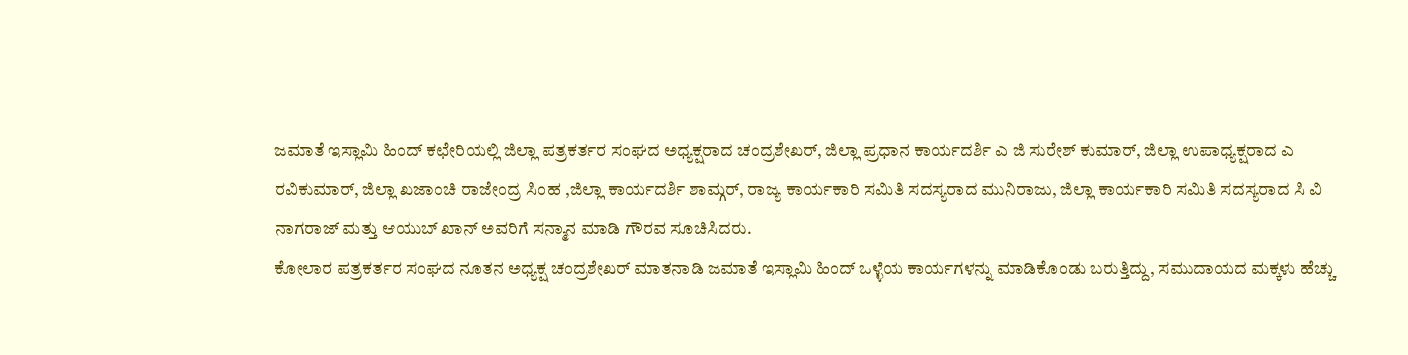ಜಮಾತೆ ಇಸ್ಲಾಮಿ ಹಿಂದ್ ಕಛೇರಿಯಲ್ಲಿ ಜಿಲ್ಲಾ ಪತ್ರಕರ್ತರ ಸಂಘದ ಅಧ್ಯಕ್ಷರಾದ ಚಂದ್ರಶೇಖರ್, ಜಿಲ್ಲಾ ಪ್ರಧಾನ ಕಾರ್ಯದರ್ಶಿ ಎ ಜಿ ಸುರೇಶ್ ಕುಮಾರ್, ಜಿಲ್ಲಾ ಉಪಾಧ್ಯಕ್ಷರಾದ ಎ ರವಿಕುಮಾರ್, ಜಿಲ್ಲಾ ಖಜಾಂಚಿ ರಾಜೇಂದ್ರ ಸಿಂಹ ,ಜಿಲ್ಲಾ ಕಾರ್ಯದರ್ಶಿ ಶಾಮ್ಗರ್, ರಾಜ್ಯ ಕಾರ್ಯಕಾರಿ ಸಮಿತಿ ಸದಸ್ಯರಾದ ಮುನಿರಾಜು, ಜಿಲ್ಲಾ ಕಾರ್ಯಕಾರಿ ಸಮಿತಿ ಸದಸ್ಯರಾದ ಸಿ ವಿ ನಾಗರಾಜ್ ಮತ್ತು ಆಯುಬ್ ಖಾನ್ ಅವರಿಗೆ ಸನ್ಮಾನ ಮಾಡಿ ಗೌರವ ಸೂಚಿಸಿದರು.
ಕೋಲಾರ ಪತ್ರಕರ್ತರ ಸಂಘದ ನೂತನ ಅಧ್ಯಕ್ಷ ಚಂದ್ರಶೇಖರ್ ಮಾತನಾಡಿ ಜಮಾತೆ ಇಸ್ಲಾಮಿ ಹಿಂದ್ ಒಳ್ಳೆಯ ಕಾರ್ಯಗಳನ್ನು ಮಾಡಿಕೊಂಡು ಬರುತ್ತಿದ್ದು, ಸಮುದಾಯದ ಮಕ್ಕಳು ಹೆಚ್ಚು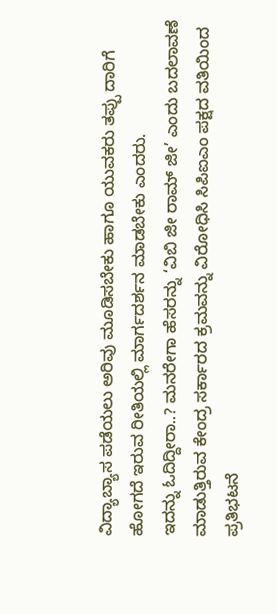ವಿದ್ಯಾಬ್ಯಾಸ ಪಡೆಯಲು ಅರಿವು ಮೂಡಿಸಬೇಕು ಹಾಗೂ ಯುವಕರು ತಪ್ಪು ದಾರಿಗೆ ಹೋಗದೆ ಇರುವ ರೀತಿಯಲ್ಲಿ ಮಾರ್ಗದರ್ಶನ ಮಾಡಬೇಕು ಎಂದರು.
ಇದನ್ನು ಓದಿದ್ದೀರಾ..? ಮನರೇಗಾ ಹೆಸರನ್ನು ‘ವಿಬಿ ಜೀ ರಾಮ್ ಜೀ’ ಎಂದು ಬದಲಾವಣೆ ಮಾಡುತ್ತಿರುವ ಕೇಂದ್ರ ಸರ್ಕಾರದ ಕ್ರಮವನ್ನು ವಿರೋಧಿಸಿ ಸಿಪಿಐಎಂ ಪಕ್ಷದ ವತಿಯಿಂದ ಪ್ರತಿಭಟನೆ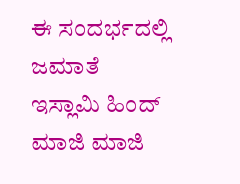ಈ ಸಂದರ್ಭದಲ್ಲಿ ಜಮಾತೆ ಇಸ್ಲಾಮಿ ಹಿಂದ್ ಮಾಜಿ ಮಾಜಿ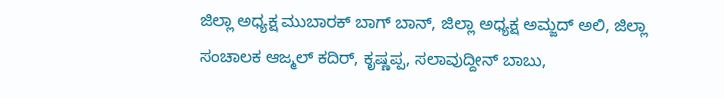ಜಿಲ್ಲಾ ಅಧ್ಯಕ್ಷ ಮುಬಾರಕ್ ಬಾಗ್ ಬಾನ್, ಜಿಲ್ಲಾ ಅಧ್ಯಕ್ಷ ಅಮ್ಜದ್ ಅಲಿ, ಜಿಲ್ಲಾ ಸಂಚಾಲಕ ಆಜ್ಮಲ್ ಕದಿರ್, ಕೃಷ್ಣಪ್ಪ, ಸಲಾವುದ್ದೀನ್ ಬಾಬು,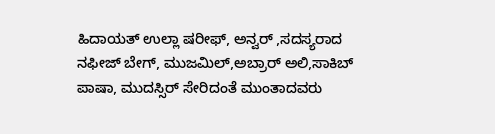ಹಿದಾಯತ್ ಉಲ್ಲಾ ಷರೀಫ್, ಅನ್ವರ್ ,ಸದಸ್ಯರಾದ ನಫೀಜ್ ಬೇಗ್, ಮುಜಮಿಲ್,ಅಬ್ರಾರ್ ಅಲಿ,ಸಾಕಿಬ್ ಪಾಷಾ, ಮುದಸ್ಸಿರ್ ಸೇರಿದಂತೆ ಮುಂತಾದವರು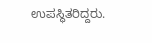ಉಪಸ್ಥಿತರಿದ್ದರು.